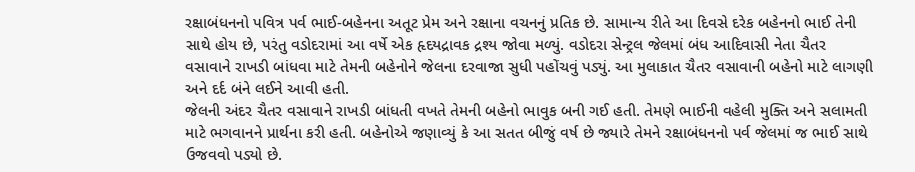રક્ષાબંધનનો પવિત્ર પર્વ ભાઈ-બહેનના અતૂટ પ્રેમ અને રક્ષાના વચનનું પ્રતિક છે. સામાન્ય રીતે આ દિવસે દરેક બહેનનો ભાઈ તેની સાથે હોય છે, પરંતુ વડોદરામાં આ વર્ષે એક હૃદયદ્રાવક દ્રશ્ય જોવા મળ્યું. વડોદરા સેન્ટ્રલ જેલમાં બંધ આદિવાસી નેતા ચૈતર વસાવાને રાખડી બાંધવા માટે તેમની બહેનોને જેલના દરવાજા સુધી પહોંચવું પડ્યું. આ મુલાકાત ચૈતર વસાવાની બહેનો માટે લાગણી અને દર્દ બંને લઈને આવી હતી.
જેલની અંદર ચૈતર વસાવાને રાખડી બાંધતી વખતે તેમની બહેનો ભાવુક બની ગઈ હતી. તેમણે ભાઈની વહેલી મુક્તિ અને સલામતી માટે ભગવાનને પ્રાર્થના કરી હતી. બહેનોએ જણાવ્યું કે આ સતત બીજું વર્ષ છે જ્યારે તેમને રક્ષાબંધનનો પર્વ જેલમાં જ ભાઈ સાથે ઉજવવો પડ્યો છે.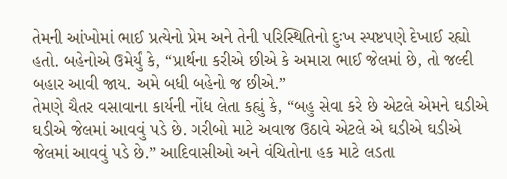તેમની આંખોમાં ભાઈ પ્રત્યેનો પ્રેમ અને તેની પરિસ્થિતિનો દુઃખ સ્પષ્ટપણે દેખાઈ રહ્યો હતો. બહેનોએ ઉમેર્યું કે, “પ્રાર્થના કરીએ છીએ કે અમારા ભાઈ જેલમાં છે, તો જલ્દી બહાર આવી જાય. અમે બધી બહેનો જ છીએ.”
તેમણે ચૈતર વસાવાના કાર્યની નોંધ લેતા કહ્યું કે, “બહુ સેવા કરે છે એટલે એમને ઘડીએ ઘડીએ જેલમાં આવવું પડે છે. ગરીબો માટે અવાજ ઉઠાવે એટલે એ ઘડીએ ઘડીએ જેલમાં આવવું પડે છે.” આદિવાસીઓ અને વંચિતોના હક માટે લડતા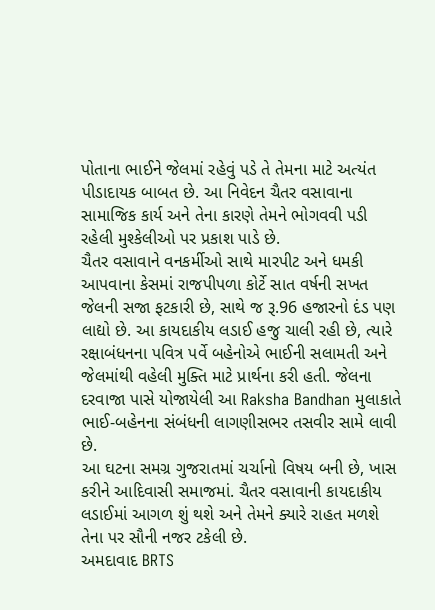પોતાના ભાઈને જેલમાં રહેવું પડે તે તેમના માટે અત્યંત પીડાદાયક બાબત છે. આ નિવેદન ચૈતર વસાવાના સામાજિક કાર્ય અને તેના કારણે તેમને ભોગવવી પડી રહેલી મુશ્કેલીઓ પર પ્રકાશ પાડે છે.
ચૈતર વસાવાને વનકર્મીઓ સાથે મારપીટ અને ધમકી આપવાના કેસમાં રાજપીપળા કોર્ટે સાત વર્ષની સખત જેલની સજા ફટકારી છે, સાથે જ રૂ.96 હજારનો દંડ પણ લાદ્યો છે. આ કાયદાકીય લડાઈ હજુ ચાલી રહી છે, ત્યારે રક્ષાબંધનના પવિત્ર પર્વે બહેનોએ ભાઈની સલામતી અને જેલમાંથી વહેલી મુક્તિ માટે પ્રાર્થના કરી હતી. જેલના દરવાજા પાસે યોજાયેલી આ Raksha Bandhan મુલાકાતે ભાઈ-બહેનના સંબંધની લાગણીસભર તસવીર સામે લાવી છે.
આ ઘટના સમગ્ર ગુજરાતમાં ચર્ચાનો વિષય બની છે, ખાસ કરીને આદિવાસી સમાજમાં. ચૈતર વસાવાની કાયદાકીય લડાઈમાં આગળ શું થશે અને તેમને ક્યારે રાહત મળશે તેના પર સૌની નજર ટકેલી છે.
અમદાવાદ BRTS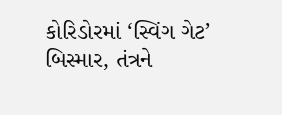કોરિડોરમાં ‘સ્વિંગ ગેટ’ બિસ્માર, તંત્રને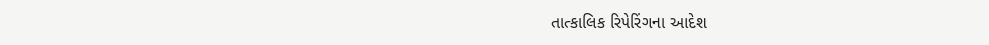તાત્કાલિક રિપેરિંગના આદેશ